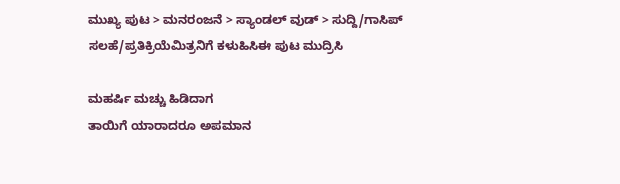ಮುಖ್ಯ ಪುಟ > ಮನರಂಜನೆ > ಸ್ಯಾಂಡಲ್ ವುಡ್ > ಸುದ್ದಿ/ಗಾಸಿಪ್
ಸಲಹೆ/ಪ್ರತಿಕ್ರಿಯೆಮಿತ್ರನಿಗೆ ಕಳುಹಿಸಿಈ ಪುಟ ಮುದ್ರಿಸಿ

ಮಹರ್ಷಿ ಮಚ್ಚು ಹಿಡಿದಾಗ
ತಾಯಿಗೆ ಯಾರಾದರೂ ಅಪಮಾನ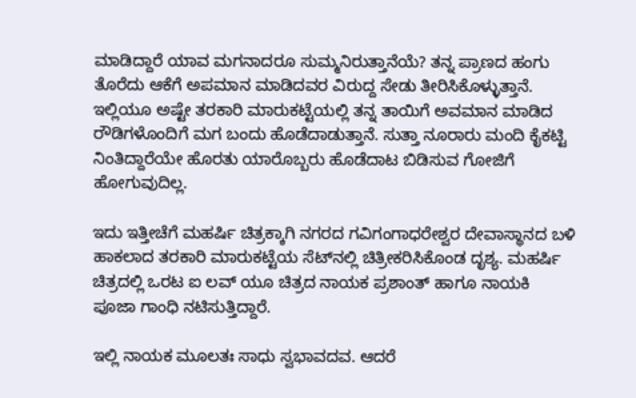ಮಾಡಿದ್ದಾರೆ ಯಾವ ಮಗನಾದರೂ ಸುಮ್ಮನಿರುತ್ತಾನೆಯೆ? ತನ್ನ ಪ್ರಾಣದ ಹಂಗು ತೊರೆದು ಆಕೆಗೆ ಅಪಮಾನ ಮಾಡಿದವರ ವಿರುದ್ದ ಸೇಡು ತೀರಿಸಿಕೊಳ್ಳುತ್ತಾನೆ. ಇಲ್ಲಿಯೂ ಅಷ್ಟೇ ತರಕಾರಿ ಮಾರುಕಟ್ಟೆಯಲ್ಲಿ ತನ್ನ ತಾಯಿಗೆ ಅವಮಾನ ಮಾಡಿದ ರೌಡಿಗಳೊಂದಿಗೆ ಮಗ ಬಂದು ಹೊಡೆದಾಡುತ್ತಾನೆ. ಸುತ್ತಾ ನೂರಾರು ಮಂದಿ ಕೈಕಟ್ಟಿ ನಿಂತಿದ್ದಾರೆಯೇ ಹೊರತು ಯಾರೊಬ್ಬರು ಹೊಡೆದಾಟ ಬಿಡಿಸುವ ಗೋಜಿಗೆ ಹೋಗುವುದಿಲ್ಲ.

ಇದು ಇತ್ತೀಚೆಗೆ ಮಹರ್ಷಿ ಚಿತ್ರಕ್ಕಾಗಿ ನಗರದ ಗವಿಗಂಗಾಧರೇಶ್ವರ ದೇವಾಸ್ಥಾನದ ಬಳಿ ಹಾಕಲಾದ ತರಕಾರಿ ಮಾರುಕಟ್ಟೆಯ ಸೆಟ್‌ನಲ್ಲಿ ಚಿತ್ರೀಕರಿಸಿಕೊಂಡ ದೃಶ್ಯ. ಮಹರ್ಷಿ ಚಿತ್ರದಲ್ಲಿ ಒರಟ ಐ ಲವ್ ಯೂ ಚಿತ್ರದ ನಾಯಕ ಪ್ರಶಾಂತ್ ಹಾಗೂ ನಾಯಕಿ ಪೂಜಾ ಗಾಂಧಿ ನಟಿಸುತ್ತಿದ್ದಾರೆ.

ಇಲ್ಲಿ ನಾಯಕ ಮೂಲತಃ ಸಾಧು ಸ್ವಭಾವದವ. ಆದರೆ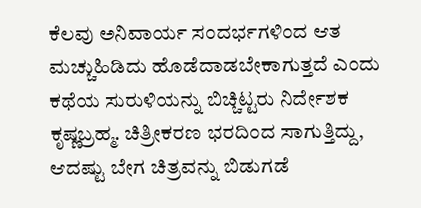ಕೆಲವು ಅನಿವಾರ್ಯ ಸಂದರ್ಭಗಳಿಂದ ಆತ ಮಚ್ಚುಹಿಡಿದು ಹೊಡೆದಾಡಬೇಕಾಗುತ್ತದೆ ಎಂದು ಕಥೆಯ ಸುರುಳಿಯನ್ನು ಬಿಚ್ಚಿಟ್ಟರು ನಿರ್ದೇಶಕ ಕೃಷ್ಣಬ್ರಹ್ಮ. ಚಿತ್ರೀಕರಣ ಭರದಿಂದ ಸಾಗುತ್ತಿದ್ದು, ಆದಷ್ಟು ಬೇಗ ಚಿತ್ರವನ್ನು ಬಿಡುಗಡೆ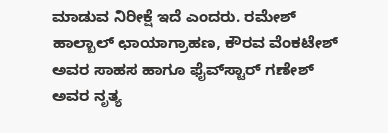ಮಾಡುವ ನಿರೀಕ್ಷೆ ಇದೆ ಎಂದರು. ರಮೇಶ್ ಹಾಲ್ಬಾಲ್ ಛಾಯಾಗ್ರಾಹಣ, ಕೌರವ ವೆಂಕಟೇಶ್ ಅವರ ಸಾಹಸ ಹಾಗೂ ಫೈವ್‌ಸ್ಟಾರ್ ಗಣೇಶ್ ಅವರ ನೃತ್ಯ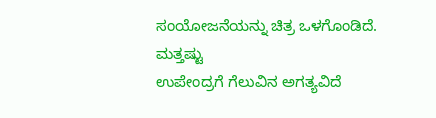ಸಂಯೋಜನೆಯನ್ನು ಚಿತ್ರ ಒಳಗೊಂಡಿದೆ.
ಮತ್ತಷ್ಟು
ಉಪೇಂದ್ರಗೆ ಗೆಲುವಿನ ಅಗತ್ಯವಿದೆ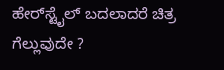ಹೇರ್‌ಸ್ಟೈಲ್ ಬದಲಾದರೆ ಚಿತ್ರ ಗೆಲ್ಲುವುದೇ ?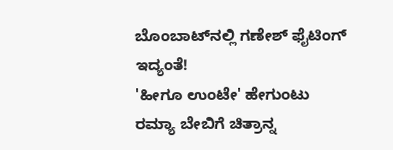ಬೊಂಬಾಟ್‌ನಲ್ಲಿ ಗಣೇಶ್ ಫೈಟಿಂಗ್ ಇದ್ಯಂತೆ!
'ಹೀಗೂ ಉಂಟೇ' ಹೇಗುಂಟು
ರಮ್ಯಾ ಬೇಬಿಗೆ ಚಿತ್ರಾನ್ನ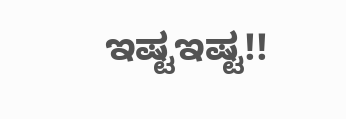ಇಷ್ಟಇಷ್ಟ!!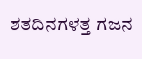ಶತದಿನಗಳತ್ತ ಗಜನ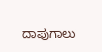ದಾಪುಗಾಲು